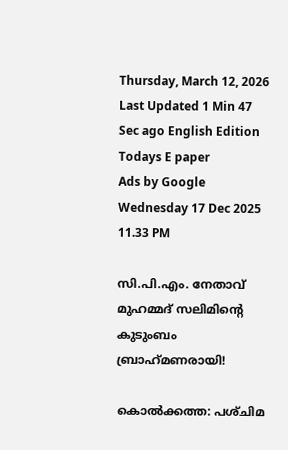Thursday, March 12, 2026 Last Updated 1 Min 47 Sec ago English Edition
Todays E paper
Ads by Google
Wednesday 17 Dec 2025 11.33 PM

സി.പി.എം. നേതാവ്‌ മുഹമ്മദ്‌ സലിമിന്റെ കുടുംബം ബ്രാഹ്‌മണരായി!

കൊല്‍ക്കത്ത: പശ്‌ചിമ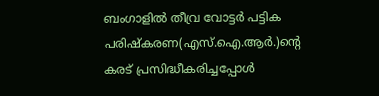ബംഗാളില്‍ തീവ്ര വോട്ടര്‍ പട്ടിക പരിഷ്‌കരണ(എസ്‌.ഐ.ആര്‍.)ന്റെ കരട്‌ പ്രസിദ്ധീകരിച്ചപ്പോള്‍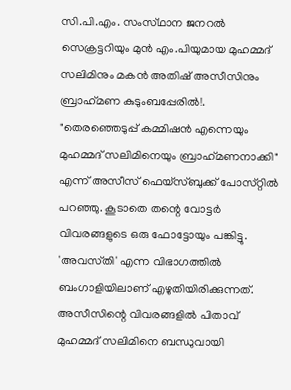സി.പി.എം. സംസ്‌ഥാന ജനറല്‍ സെക്രട്ടറിയും മുന്‍ എം.പിയുമായ മുഹമ്മദ്‌ സലിമിനും മകന്‍ അതിഷ്‌ അസീസിനും ബ്രാഹ്‌മണ കുടുംബപ്പേരില്‍!.
"തെരഞ്ഞെടുപ്പ്‌ കമ്മിഷന്‍ എന്നെയും മുഹമ്മദ്‌ സലിമിനെയും ബ്രാഹ്‌മണനാക്കി" എന്ന്‌ അസീസ്‌ ഫെയ്‌സ്ബുക്ക്‌ പോസ്‌റ്റില്‍ പറഞ്ഞു. കൂടാതെ തന്റെ വോട്ടര്‍ വിവരങ്ങളുടെ ഒരു ഫോട്ടോയും പങ്കിട്ടു. 'അവസ്‌തി' എന്ന വിഭാഗത്തില്‍ ബംഗാളിയിലാണ്‌ എഴുതിയിരിക്കുന്നത്‌. അസീസിന്റെ വിവരങ്ങളില്‍ പിതാവ്‌ മുഹമ്മദ്‌ സലിമിനെ ബന്ധുവായി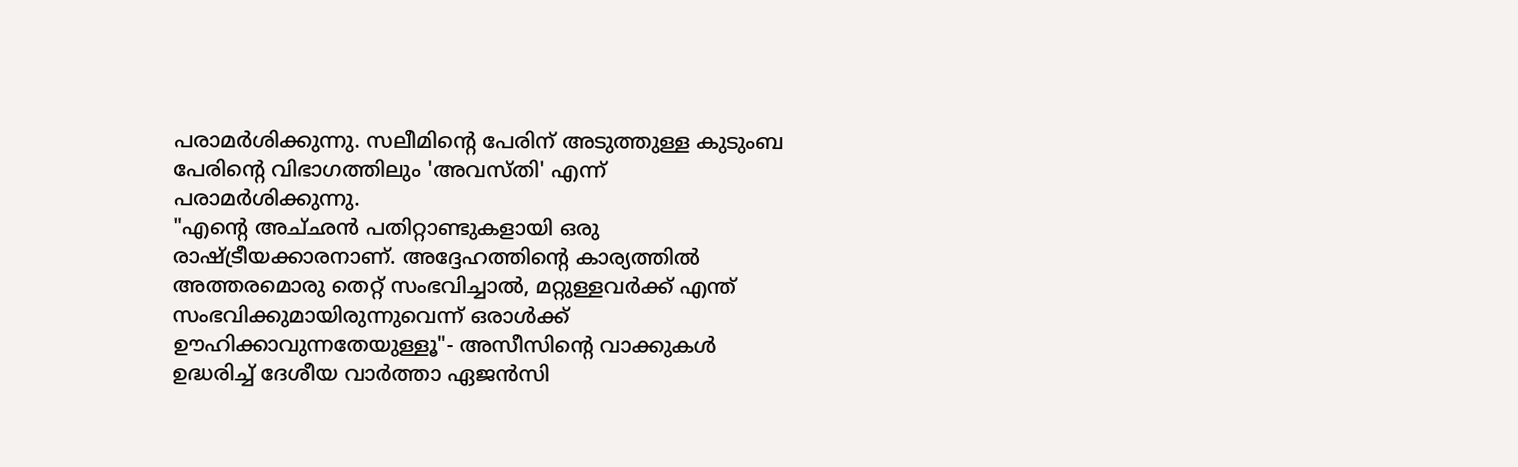പരാമര്‍ശിക്കുന്നു. സലീമിന്റെ പേരിന്‌ അടുത്തുള്ള കുടുംബ പേരിന്റെ വിഭാഗത്തിലും 'അവസ്‌തി' എന്ന്‌ പരാമര്‍ശിക്കുന്നു.
"എന്റെ അച്‌ഛന്‍ പതിറ്റാണ്ടുകളായി ഒരു രാഷ്‌ട്രീയക്കാരനാണ്‌. അദ്ദേഹത്തിന്റെ കാര്യത്തില്‍ അത്തരമൊരു തെറ്റ്‌ സംഭവിച്ചാല്‍, മറ്റുള്ളവര്‍ക്ക്‌ എന്ത്‌ സംഭവിക്കുമായിരുന്നുവെന്ന്‌ ഒരാള്‍ക്ക്‌ ഊഹിക്കാവുന്നതേയുള്ളൂ"- അസീസിന്റെ വാക്കുകള്‍ ഉദ്ധരിച്ച്‌ ദേശീയ വാര്‍ത്താ ഏജന്‍സി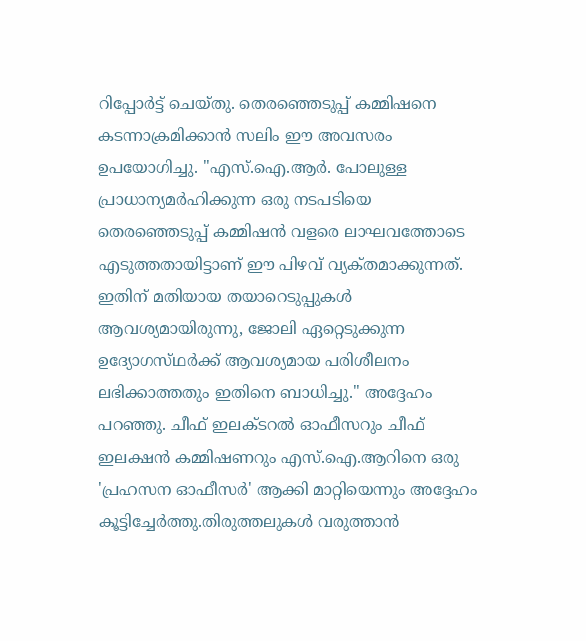റിപ്പോര്‍ട്ട്‌ ചെയ്‌തു. തെരഞ്ഞെടുപ്പ്‌ കമ്മിഷനെ കടന്നാക്രമിക്കാന്‍ സലിം ഈ അവസരം ഉപയോഗിച്ചു. "എസ്‌.ഐ.ആര്‍. പോലുള്ള പ്രാധാന്യമര്‍ഹിക്കുന്ന ഒരു നടപടിയെ തെരഞ്ഞെടുപ്പ്‌ കമ്മിഷന്‍ വളരെ ലാഘവത്തോടെ എടുത്തതായിട്ടാണ്‌ ഈ പിഴവ്‌ വ്യക്‌തമാക്കുന്നത്‌. ഇതിന്‌ മതിയായ തയാറെടുപ്പുകള്‍ ആവശ്യമായിരുന്നു, ജോലി ഏറ്റെടുക്കുന്ന ഉദ്യോഗസ്‌ഥര്‍ക്ക്‌ ആവശ്യമായ പരിശീലനം ലഭിക്കാത്തതും ഇതിനെ ബാധിച്ചു." അദ്ദേഹം പറഞ്ഞു. ചീഫ്‌ ഇലക്‌ടറല്‍ ഓഫീസറും ചീഫ്‌ ഇലക്ഷന്‍ കമ്മിഷണറും എസ്‌.ഐ.ആറിനെ ഒരു 'പ്രഹസന ഓഫീസര്‍' ആക്കി മാറ്റിയെന്നും അദ്ദേഹം കൂട്ടിച്ചേര്‍ത്തു.തിരുത്തലുകള്‍ വരുത്താന്‍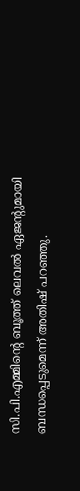സി.പി.എമ്മിന്റെ ബൂത്ത്‌ ലെവല്‍ ഏജന്റുമായി ബന്ധപ്പെടുമെന്ന്‌ അതിഷ്‌ പറഞ്ഞു.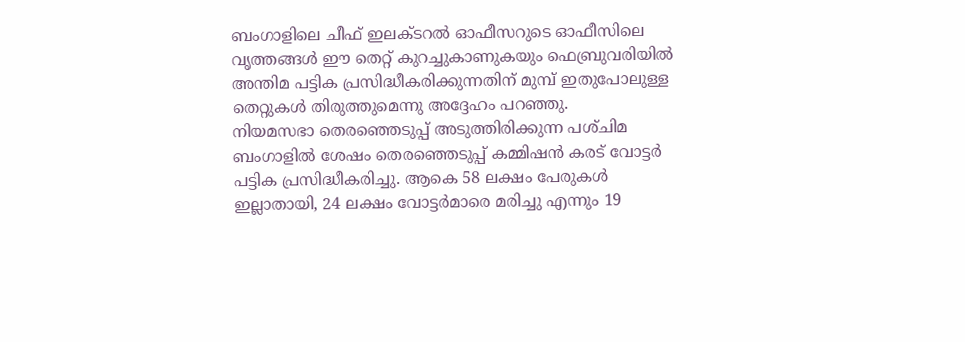ബംഗാളിലെ ചീഫ്‌ ഇലക്‌ടറല്‍ ഓഫീസറുടെ ഓഫീസിലെ വൃത്തങ്ങള്‍ ഈ തെറ്റ്‌ കുറച്ചുകാണുകയും ഫെബ്രുവരിയില്‍ അന്തിമ പട്ടിക പ്രസിദ്ധീകരിക്കുന്നതിന്‌ മുമ്പ്‌ ഇതുപോലുള്ള തെറ്റുകള്‍ തിരുത്തുമെന്നു അദ്ദേഹം പറഞ്ഞു.
നിയമസഭാ തെരഞ്ഞെടുപ്പ്‌ അടുത്തിരിക്കുന്ന പശ്‌ചിമ ബംഗാളില്‍ ശേഷം തെരഞ്ഞെടുപ്പ്‌ കമ്മിഷന്‍ കരട്‌ വോട്ടര്‍ പട്ടിക പ്രസിദ്ധീകരിച്ചു. ആകെ 58 ലക്ഷം പേരുകള്‍ ഇല്ലാതായി, 24 ലക്ഷം വോട്ടര്‍മാരെ മരിച്ചു എന്നും 19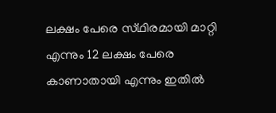ലക്ഷം പേരെ സ്‌ഥിരമായി മാറ്റി എന്നും 12 ലക്ഷം പേരെ കാണാതായി എന്നും ഇതില്‍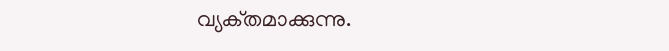വ്യക്‌തമാക്കുന്നു.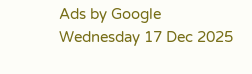Ads by Google
Wednesday 17 Dec 2025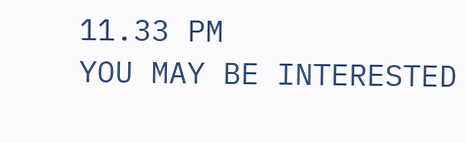11.33 PM
YOU MAY BE INTERESTED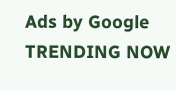Ads by Google
TRENDING NOW